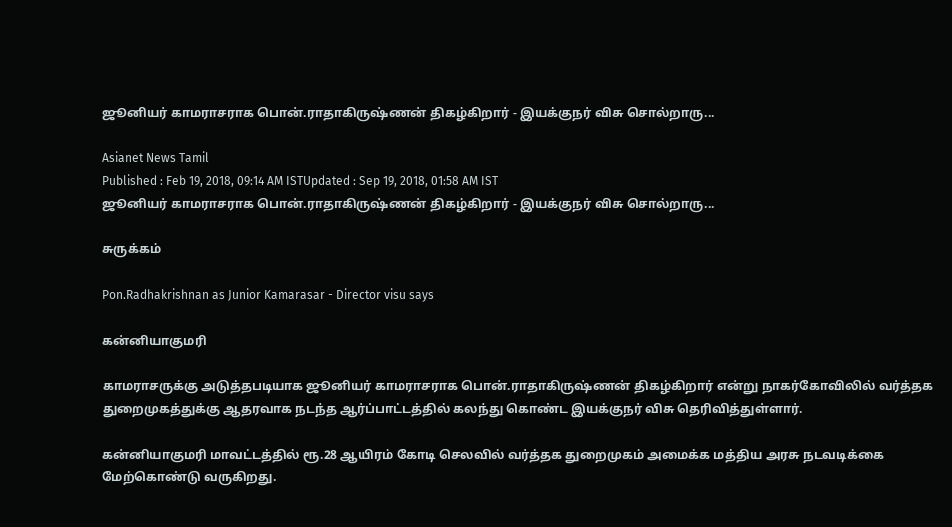ஜூனியர் காமராசராக பொன்.ராதாகிருஷ்ணன் திகழ்கிறார் - இயக்குநர் விசு சொல்றாரு...

Asianet News Tamil
Published : Feb 19, 2018, 09:14 AM ISTUpdated : Sep 19, 2018, 01:58 AM IST
ஜூனியர் காமராசராக பொன்.ராதாகிருஷ்ணன் திகழ்கிறார் - இயக்குநர் விசு சொல்றாரு...

சுருக்கம்

Pon.Radhakrishnan as Junior Kamarasar - Director visu says

கன்னியாகுமரி

காமராசருக்கு அடுத்தபடியாக ஜூனியர் காமராசராக பொன்.ராதாகிருஷ்ணன் திகழ்கிறார் என்று நாகர்கோவிலில் வர்த்தக துறைமுகத்துக்கு ஆதரவாக நடந்த ஆர்ப்பாட்டத்தில் கலந்து கொண்ட இயக்குநர் விசு தெரிவித்துள்ளார்.

கன்னியாகுமரி மாவட்டத்தில் ரூ.28 ஆயிரம் கோடி செலவில் வர்த்தக துறைமுகம் அமைக்க மத்திய அரசு நடவடிக்கை மேற்கொண்டு வருகிறது.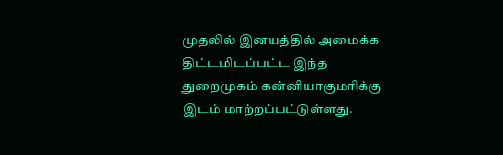முதலில் இனயத்தில் அமைக்க திட்டமிடப்பட்ட இந்த துறைமுகம் கன்னியாகுமரிக்கு இடம் மாற்றப்பட்டுள்ளது.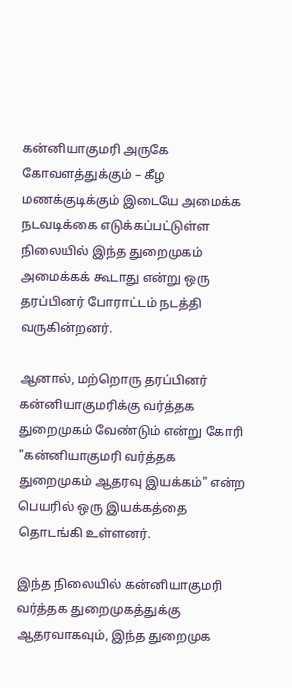கன்னியாகுமரி அருகே கோவளத்துக்கும் – கீழ மணக்குடிக்கும் இடையே அமைக்க நடவடிக்கை எடுக்கப்பட்டுள்ள நிலையில் இந்த துறைமுகம் அமைக்கக் கூடாது என்று ஒரு தரப்பினர் போராட்டம் நடத்தி வருகின்றனர்.

ஆனால், மற்றொரு தரப்பினர் கன்னியாகுமரிக்கு வர்த்தக துறைமுகம் வேண்டும் என்று கோரி "கன்னியாகுமரி வர்த்தக துறைமுகம் ஆதரவு இயக்கம்" என்ற பெயரில் ஒரு இயக்கத்தை தொடங்கி உள்ளனர்.

இந்த நிலையில் கன்னியாகுமரி வர்த்தக துறைமுகத்துக்கு ஆதரவாகவும், இந்த துறைமுக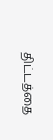திட்டத்தை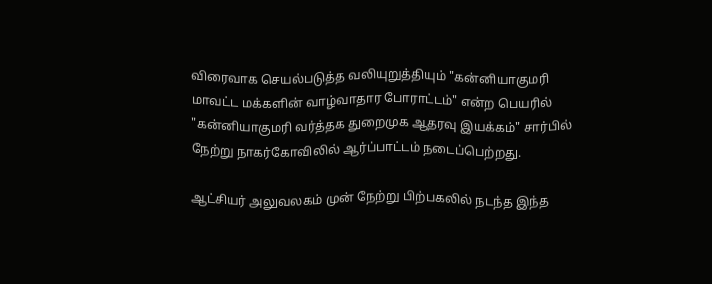விரைவாக செயல்படுத்த வலியுறுத்தியும் "கன்னியாகுமரி மாவட்ட மக்களின் வாழ்வாதார போராட்டம்" என்ற பெயரில் "கன்னியாகுமரி வர்த்தக துறைமுக ஆதரவு இயக்கம்" சார்பில் நேற்று நாகர்கோவிலில் ஆர்ப்பாட்டம் நடைப்பெற்றது.

ஆட்சியர் அலுவலகம் முன் நேற்று பிற்பகலில் நடந்த இந்த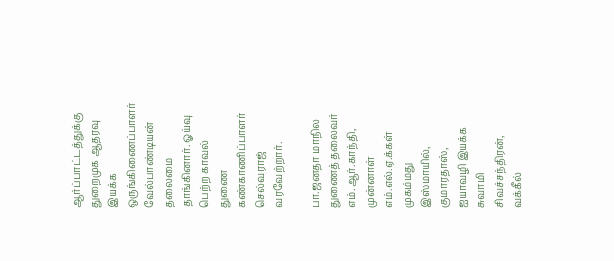ஆர்ப்பாட்டத்துக்கு துறைமுக ஆதரவு இயக்க ஒருங்கிணைப்பாளர் வேல்பாண்டியன் தலைமை தாங்கினார். ஓய்வு பெற்ற காவல் துணை கண்காணிப்பாளர் செல்வராஜ் வரவேற்றார்.

பா.ஜனதா மாநில துணைத் தலைவர் எம்.ஆர்.காந்தி, முன்னாள் எம்.எல்.ஏ.க்கள் முகம்மது இஸ்மாயில், குமாரதாஸ், ஐயாவழி இயக்க சுவாமி சிவச்சந்திரன், வக்கீல்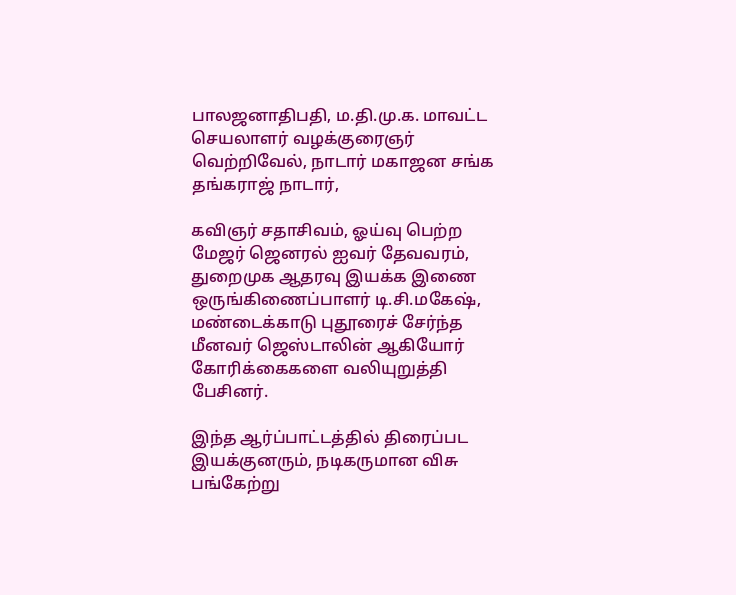பாலஜனாதிபதி, ம.தி.மு.க. மாவட்ட செயலாளர் வழக்குரைஞர் வெற்றிவேல், நாடார் மகாஜன சங்க தங்கராஜ் நாடார்,

கவிஞர் சதாசிவம், ஓய்வு பெற்ற மேஜர் ஜெனரல் ஐவர் தேவவரம், துறைமுக ஆதரவு இயக்க இணை ஒருங்கிணைப்பாளர் டி.சி.மகேஷ், மண்டைக்காடு புதூரைச் சேர்ந்த மீனவர் ஜெஸ்டாலின் ஆகியோர் கோரிக்கைகளை வலியுறுத்தி பேசினர்.

இந்த ஆர்ப்பாட்டத்தில் திரைப்பட இயக்குனரும், நடிகருமான விசு பங்கேற்று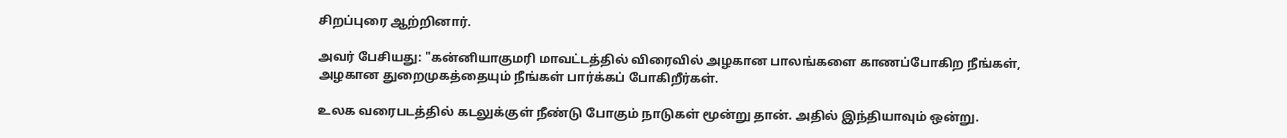சிறப்புரை ஆற்றினார்.

அவர் பேசியது: "கன்னியாகுமரி மாவட்டத்தில் விரைவில் அழகான பாலங்களை காணப்போகிற நீங்கள், அழகான துறைமுகத்தையும் நீங்கள் பார்க்கப் போகிறீர்கள்.

உலக வரைபடத்தில் கடலுக்குள் நீண்டு போகும் நாடுகள் மூன்று தான். அதில் இந்தியாவும் ஒன்று.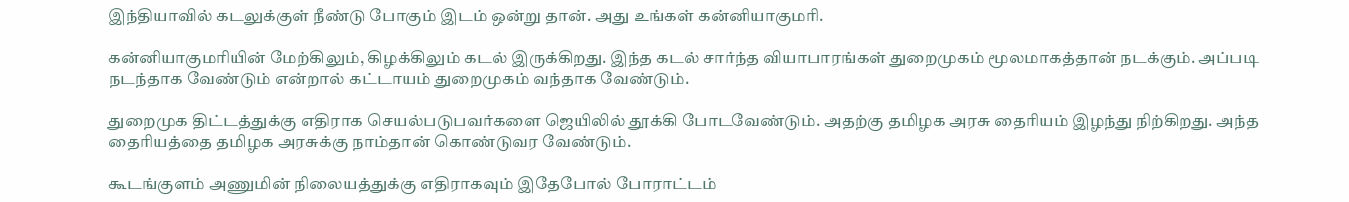இந்தியாவில் கடலுக்குள் நீண்டு போகும் இடம் ஒன்று தான். அது உங்கள் கன்னியாகுமரி.

கன்னியாகுமரியின் மேற்கிலும், கிழக்கிலும் கடல் இருக்கிறது. இந்த கடல் சார்ந்த வியாபாரங்கள் துறைமுகம் மூலமாகத்தான் நடக்கும். அப்படி நடந்தாக வேண்டும் என்றால் கட்டாயம் துறைமுகம் வந்தாக வேண்டும்.

துறைமுக திட்டத்துக்கு எதிராக செயல்படுபவர்களை ஜெயிலில் தூக்கி போடவேண்டும். அதற்கு தமிழக அரசு தைரியம் இழந்து நிற்கிறது. அந்த தைரியத்தை தமிழக அரசுக்கு நாம்தான் கொண்டுவர வேண்டும்.

கூடங்குளம் அணுமின் நிலையத்துக்கு எதிராகவும் இதேபோல் போராட்டம்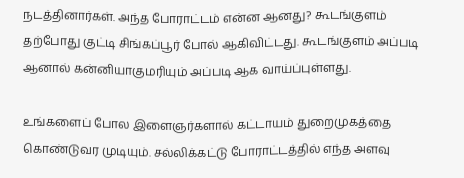நடத்தினார்கள். அந்த போராட்டம் என்ன ஆனது? கூடங்குளம் தற்போது குட்டி சிங்கப்பூர் போல் ஆகிவிட்டது. கூடங்குளம் அப்படி ஆனால் கன்னியாகுமரியும் அப்படி ஆக வாய்ப்புள்ளது.

உங்களைப் போல இளைஞர்களால் கட்டாயம் துறைமுகத்தை கொண்டுவர முடியும். சல்லிக்கட்டு போராட்டத்தில் எந்த அளவு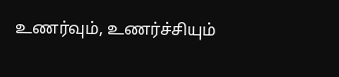உணர்வும், உணர்ச்சியும்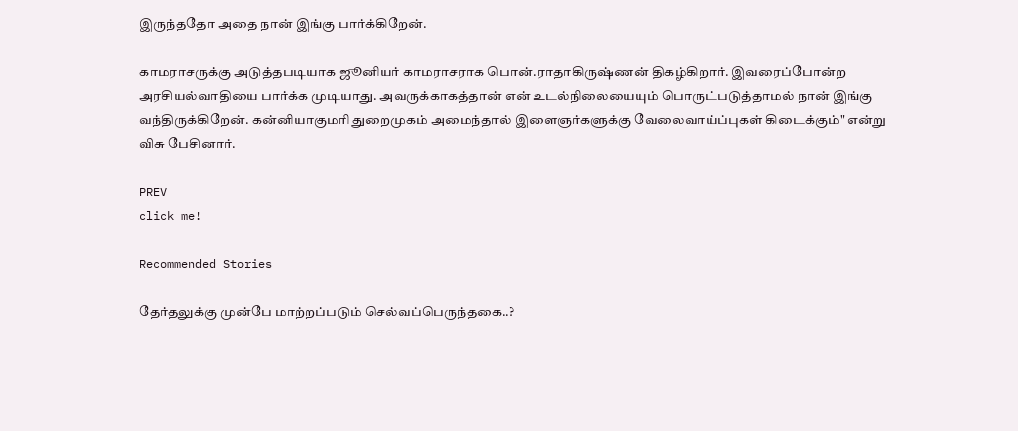இருந்ததோ அதை நான் இங்கு பார்க்கிறேன்.

காமராசருக்கு அடுத்தபடியாக ஜூனியர் காமராசராக பொன்.ராதாகிருஷ்ணன் திகழ்கிறார். இவரைப்போன்ற அரசியல்வாதியை பார்க்க முடியாது. அவருக்காகத்தான் என் உடல்நிலையையும் பொருட்படுத்தாமல் நான் இங்கு வந்திருக்கிறேன். கன்னியாகுமரி துறைமுகம் அமைந்தால் இளைஞர்களுக்கு வேலைவாய்ப்புகள் கிடைக்கும்" என்று விசு பேசினார்.

PREV
click me!

Recommended Stories

தேர்தலுக்கு முன்பே மாற்றப்படும் செல்வப்பெருந்தகை..?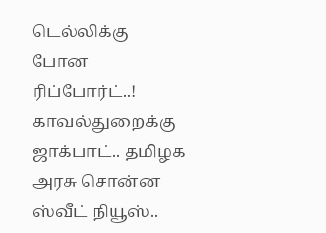டெல்லிக்கு போன ரிப்போர்ட்..!
காவல்துறைக்கு ஜாக்பாட்.. தமிழக அரசு சொன்ன ஸ்வீட் நியூஸ்..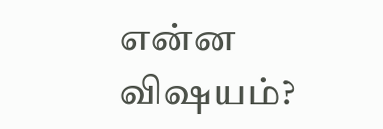என்ன விஷயம்?